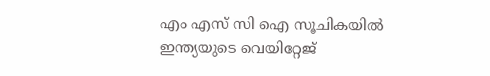എം എസ് സി ഐ സൂചികയില്‍ ഇന്ത്യയുടെ വെയിറ്റേജ്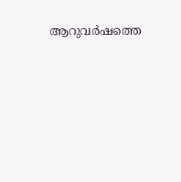ആറുവര്‍ഷത്തെ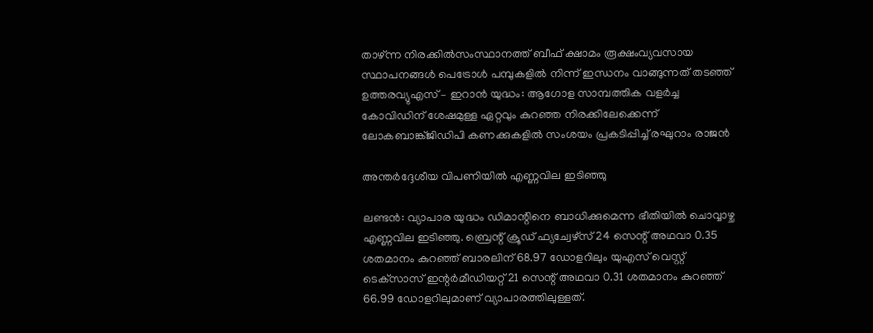താഴ്ന്ന നിരക്കില്‍സംസ്ഥാനത്ത് ബീഫ് ക്ഷാമം രൂക്ഷംവ്യവസായ സ്ഥാപനങ്ങൾ പെട്രോൾ പമ്പുകളിൽ നിന്ന് ഇന്ധനം വാങ്ങുന്നത് തടഞ്ഞ് ഉത്തരവ്യുഎസ് – ഇറാൻ യുദ്ധം: ആഗോള സാമ്പത്തിക വളർച്ച കോവിഡിന് ശേഷമുള്ള ഏറ്റവും കുറഞ്ഞ നിരക്കിലേക്കെന്ന് ലോകബാങ്ക്ജിഡിപി കണക്കുകളിൽ സംശയം പ്രകടിപ്പിച്ച് രഘുറാം രാജൻ

അന്തര്‍ദ്ദേശീയ വിപണിയില്‍ എണ്ണവില ഇടിഞ്ഞു

ലണ്ടന്‍: വ്യാപാര യുദ്ധം ഡിമാന്റിനെ ബാധിക്കുമെന്ന ഭീതിയില്‍ ചൊവ്വാഴ്ച എണ്ണവില ഇടിഞ്ഞു. ബ്രെന്റ് ക്രൂഡ് ഫ്യച്വേഴ്‌സ് 24 സെന്റ് അഥവാ 0.35 ശതമാനം കുറഞ്ഞ് ബാരലിന് 68.97 ഡോളറിലും യുഎസ് വെസ്റ്റ് ടെക്‌സാസ് ഇന്റര്‍മീഡിയറ്റ് 21 സെന്റ് അഥവാ 0.31 ശതമാനം കുറഞ്ഞ് 66.99 ഡോളറിലുമാണ് വ്യാപാരത്തിലുള്ളത്.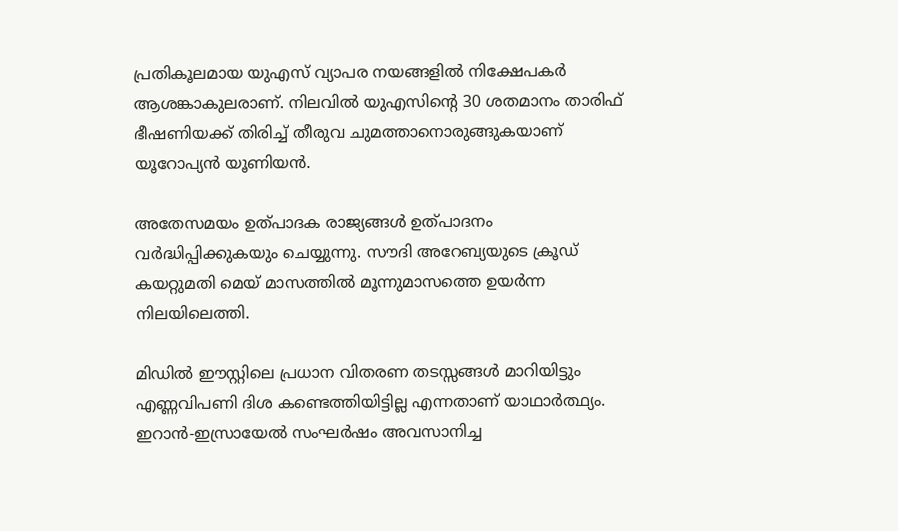പ്രതികൂലമായ യുഎസ് വ്യാപര നയങ്ങളില്‍ നിക്ഷേപകര്‍ ആശങ്കാകുലരാണ്. നിലവില്‍ യുഎസിന്റെ 30 ശതമാനം താരിഫ് ഭീഷണിയക്ക് തിരിച്ച് തീരുവ ചുമത്താനൊരുങ്ങുകയാണ് യൂറോപ്യന്‍ യൂണിയന്‍.

അതേസമയം ഉത്പാദക രാജ്യങ്ങള്‍ ഉത്പാദനം വര്‍ദ്ധിപ്പിക്കുകയും ചെയ്യുന്നു. സൗദി അറേബ്യയുടെ ക്രൂഡ് കയറ്റുമതി മെയ് മാസത്തില്‍ മൂന്നുമാസത്തെ ഉയര്‍ന്ന നിലയിലെത്തി.

മിഡില്‍ ഈസ്റ്റിലെ പ്രധാന വിതരണ തടസ്സങ്ങള്‍ മാറിയിട്ടും എണ്ണവിപണി ദിശ കണ്ടെത്തിയിട്ടില്ല എന്നതാണ് യാഥാര്‍ത്ഥ്യം. ഇറാന്‍-ഇസ്രായേല്‍ സംഘര്‍ഷം അവസാനിച്ച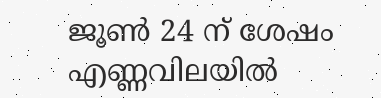ജൂണ്‍ 24 ന് ശേഷം എണ്ണവിലയില്‍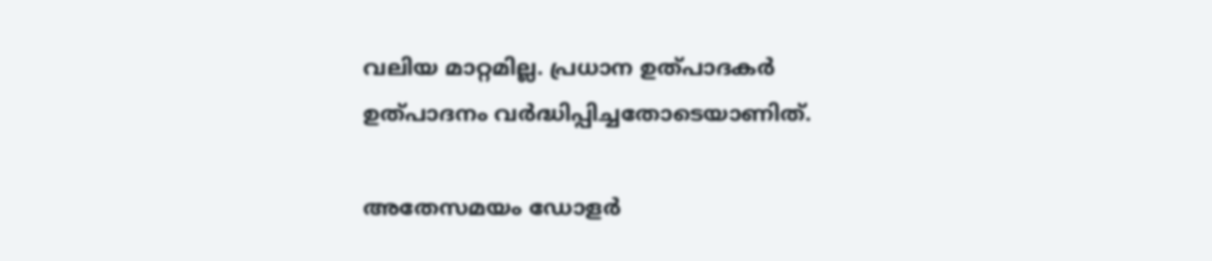വലിയ മാറ്റമില്ല. പ്രധാന ഉത്പാദകര്‍ ഉത്പാദനം വര്‍ദ്ധിപ്പിച്ചതോടെയാണിത്.

അതേസമയം ഡോളര്‍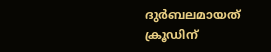ദുര്‍ബലമായത് ക്രൂഡിന്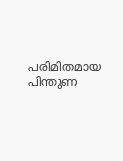പരിമിതമായ പിന്തുണ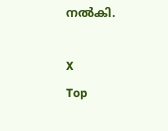നല്‍കി.

X
Top